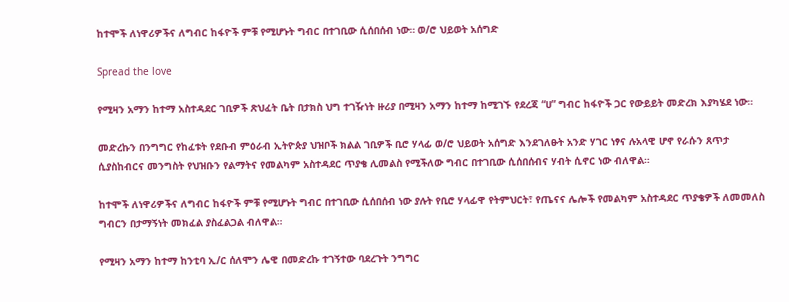ከተሞች ለነዋሪዎችና ለግብር ከፋዮች ምቹ የሚሆኑት ግብር በተገቢው ሲሰበሰብ ነው። ወ/ሮ ህይወት አሰግድ

Spread the love

የሚዛን አማን ከተማ አስተዳደር ገቢዎች ጽህፈት ቤት በታክስ ህግ ተገዥነት ዙሪያ በሚዛን አማን ከተማ ከሚገኙ የደረጃ “ሀ” ግብር ከፋዮች ጋር የውይይት መድረክ እያካሄደ ነው።

መድረኩን በንግግር የከፈቱት የደቡብ ምዕራብ ኢትዮጵያ ህዝቦች ክልል ገቢዎች ቢሮ ሃላፊ ወ/ሮ ህይወት አሰግድ እንደገለፁት አንድ ሃገር ነፃና ሉአላዊ ሆኖ የራሱን ጸጥታ ሲያስከብርና መንግስት የህዝቡን የልማትና የመልካም አስተዳደር ጥያቄ ሊመልስ የሚችለው ግብር በተገቢው ሲሰበሰብና ሃብት ሲኖር ነው ብለዋል።

ከተሞች ለነዋሪዎችና ለግብር ከፋዮች ምቹ የሚሆኑት ግብር በተገቢው ሲሰበሰብ ነው ያሉት የቢሮ ሃላፊዋ የትምህርት፣ የጤናና ሌሎች የመልካም አስተዳደር ጥያቄዎች ለመመለስ ግብርን በታማኝነት መክፈል ያስፈልጋል ብለዋል።

የሚዛን አማን ከተማ ከንቲባ ኢ/ር ሰለሞን ሌዊ በመድረኩ ተገኝተው ባደረጉት ንግግር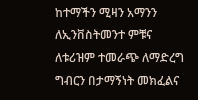ከተማችን ሚዛን አማንን ለኢንቨስትመንተ ምቹና ለቱሪዝም ተመራጭ ለማድረግ ግብርን በታማኝነት መክፈልና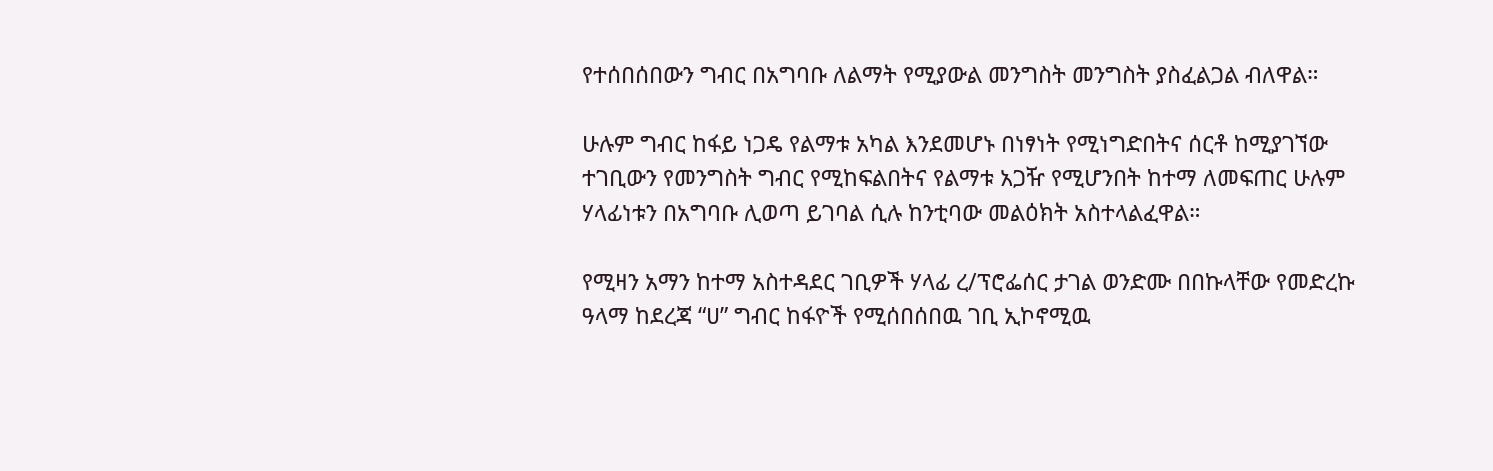የተሰበሰበውን ግብር በአግባቡ ለልማት የሚያውል መንግስት መንግስት ያስፈልጋል ብለዋል።

ሁሉም ግብር ከፋይ ነጋዴ የልማቱ አካል እንደመሆኑ በነፃነት የሚነግድበትና ሰርቶ ከሚያገኘው ተገቢውን የመንግስት ግብር የሚከፍልበትና የልማቱ አጋዥ የሚሆንበት ከተማ ለመፍጠር ሁሉም ሃላፊነቱን በአግባቡ ሊወጣ ይገባል ሲሉ ከንቲባው መልዕክት አስተላልፈዋል።

የሚዛን አማን ከተማ አስተዳደር ገቢዎች ሃላፊ ረ/ፕሮፌሰር ታገል ወንድሙ በበኩላቸው የመድረኩ ዓላማ ከደረጃ “ሀ” ግብር ከፋዮች የሚሰበሰበዉ ገቢ ኢኮኖሚዉ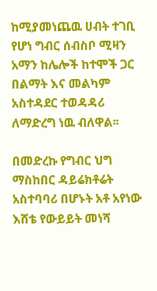ከሚያመነጨዉ ሀብት ተገቢ የሆነ ግብር ሰብስቦ ሚዛን አማን ከሌሎች ከተሞች ጋር በልማት እና መልካም አስተዳደር ተወዳዳሪ ለማድረግ ነዉ ብለዋል፡፡

በመድረኩ የግብር ህግ ማስከበር ዳይሬክቶሬት አስተባባሪ በሆኑት አቶ አየነው እሸቴ የውይይት መነሻ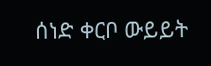ሰነድ ቀርቦ ውይይት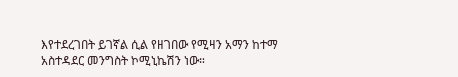እየተደረገበት ይገኛል ሲል የዘገበው የሚዛን አማን ከተማ አስተዳደር መንግስት ኮሚኒኬሽን ነው።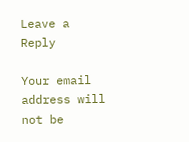Leave a Reply

Your email address will not be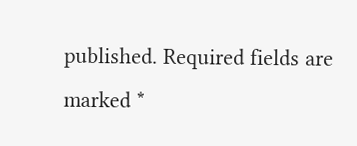published. Required fields are marked *